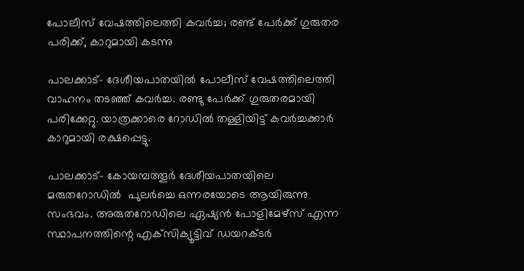പോലീസ് വേഷത്തിലെത്തി കവര്‍ച്ച; രണ്ട് പേര്‍ക്ക് ഗുരുതര പരിക്ക്, കാറുമായി കടന്നു

പാലക്കാട്- ദേശീയപാതയില്‍ പോലീസ് വേഷത്തിലെത്തി വാഹനം തടഞ്ഞ് കവര്‍ച്ച. രണ്ടു പേര്‍ക്ക് ഗുരുതരമായി പരിക്കേറ്റു. യാത്രക്കാരെ റോഡില്‍ തള്ളിയിട്ട് കവർച്ചക്കാർ കാറുമായി രക്ഷപ്പെട്ടു.

പാലക്കാട്- കോയമ്പത്തൂര്‍ ദേശീയപാതയിലെ മരുതറോഡില്‍  പുലര്‍ച്ചെ ഒന്നരയോടെ ആയിരുന്നു സംഭവം. അരുതറോഡിലെ ഏഷ്യന്‍ പോളിമേഴ്‌സ് എന്ന സ്ഥാപനത്തിന്റെ എക്‌സിക്യൂട്ടിവ് ഡയറക്ടര്‍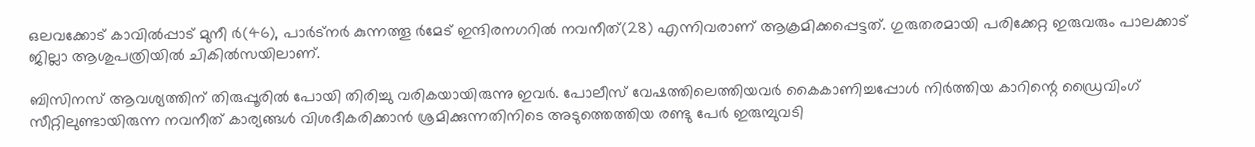ഒലവക്കോട് കാവില്‍പ്പാട് മുനീ ര്‍(46), പാര്‍ട്‌നര്‍ കുന്നത്തൂ ര്‍മേട് ഇന്ദിരനഗറില്‍ നവനീത്(28) എന്നിവരാണ് ആക്രമിക്കപ്പെട്ടത്. ഗുരുതരമായി പരിക്കേറ്റ ഇരുവരും പാലക്കാട് ജില്ലാ ആശുപത്രിയില്‍ ചികില്‍സയിലാണ്.

ബിസിനസ് ആവശ്യത്തിന് തിരുപ്പൂരില്‍ പോയി തിരിച്ചു വരികയായിരുന്നു ഇവര്‍. പോലീസ് വേഷത്തിലെത്തിയവര്‍ കൈകാണിച്ചപ്പോള്‍ നിര്‍ത്തിയ കാറിന്റെ ഡ്രൈവിംഗ് സീറ്റിലുണ്ടായിരുന്ന നവനീത് കാര്യങ്ങള്‍ വിശദീകരിക്കാന്‍ ശ്രമിക്കുന്നതിനിടെ അടുത്തെത്തിയ രണ്ടു പേര്‍ ഇരുമ്പുവടി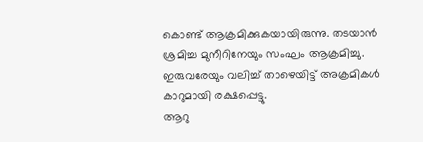കൊണ്ട് ആക്രമിക്കുകയായിരുന്നു. തടയാന്‍ ശ്രമിച്ച മുനീറിനേയും സംഘം ആക്രമിച്ചു. ഇരുവരേയും വലിച്ച് താഴെയിട്ട് അക്രമികള്‍ കാറുമായി രക്ഷപ്പെട്ടു.
ആറു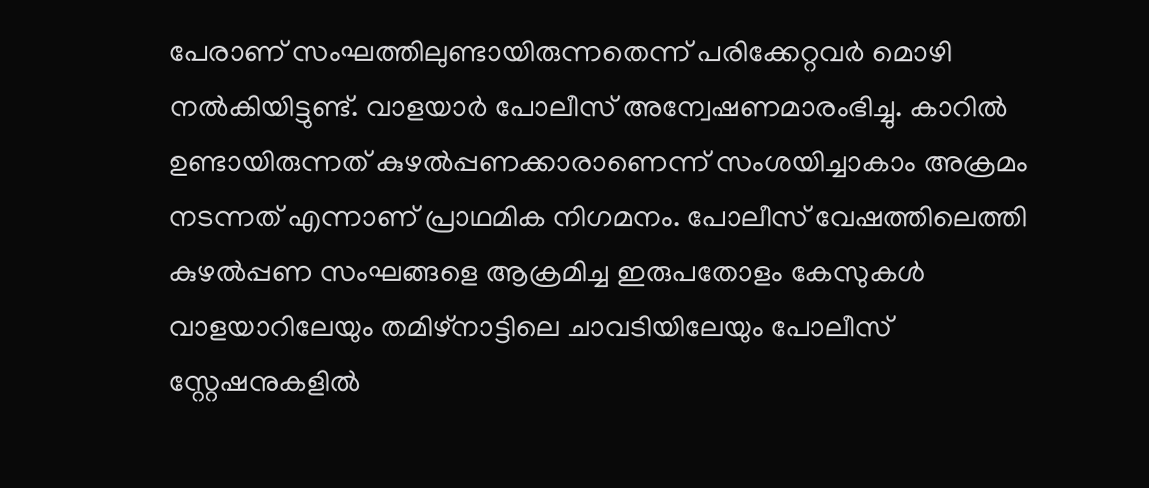പേരാണ് സംഘത്തിലുണ്ടായിരുന്നതെന്ന് പരിക്കേറ്റവര്‍ മൊഴി നല്‍കിയിട്ടുണ്ട്. വാളയാര്‍ പോലീസ് അന്വേഷണമാരംഭിച്ചു. കാറില്‍ ഉണ്ടായിരുന്നത് കുഴല്‍പ്പണക്കാരാണെന്ന് സംശയിച്ചാകാം അക്രമം നടന്നത് എന്നാണ് പ്രാഥമിക നിഗമനം. പോലീസ് വേഷത്തിലെത്തി കുഴല്‍പ്പണ സംഘങ്ങളെ ആക്രമിച്ച ഇരുപതോളം കേസുകള്‍ വാളയാറിലേയും തമിഴ്‌നാട്ടിലെ ചാവടിയിലേയും പോലീസ് സ്റ്റേഷനുകളില്‍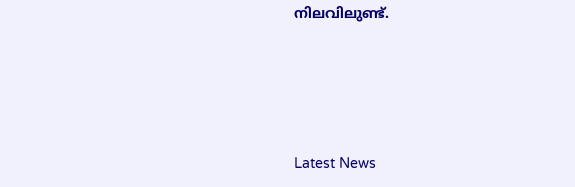നിലവിലുണ്ട്.





Latest News